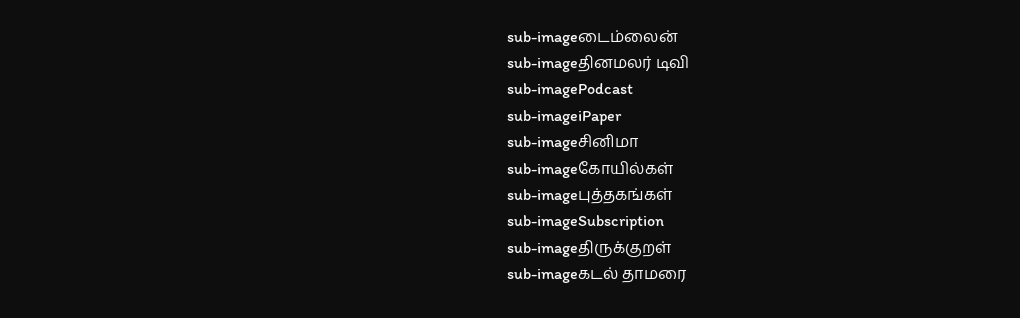sub-imageடைம்லைன்
sub-imageதினமலர் டிவி
sub-imagePodcast
sub-imageiPaper
sub-imageசினிமா
sub-imageகோயில்கள்
sub-imageபுத்தகங்கள்
sub-imageSubscription
sub-imageதிருக்குறள்
sub-imageகடல் தாமரை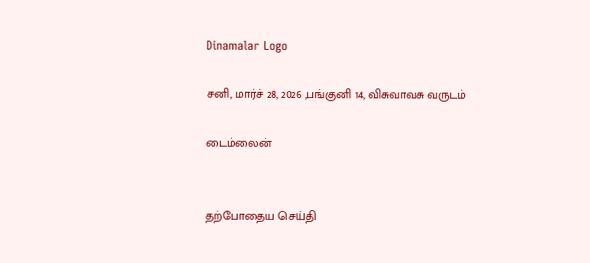Dinamalar Logo

சனி, மார்ச் 28, 2026 ,பங்குனி 14, விசுவாவசு வருடம்

டைம்லைன்


தற்போதைய செய்தி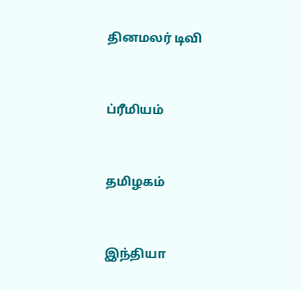தினமலர் டிவி


ப்ரீமியம்


தமிழகம்


இந்தியா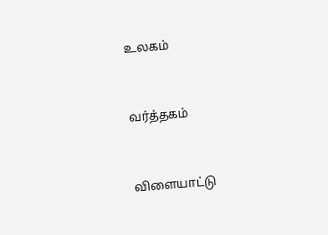உலகம்


வர்த்தகம்


விளையாட்டு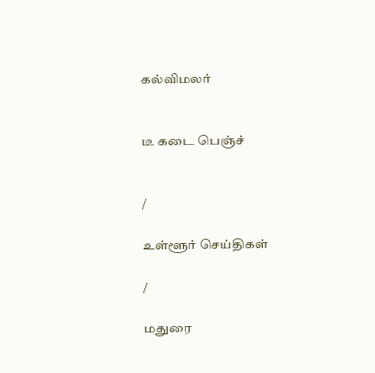கல்விமலர்


டீ கடை பெஞ்ச்


/

உள்ளூர் செய்திகள்

/

மதுரை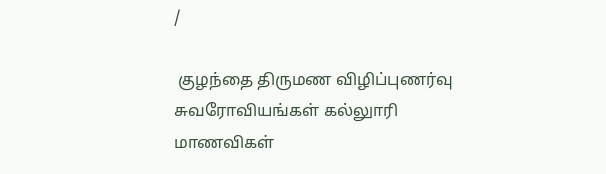/

 குழந்தை திருமண விழிப்புணர்வு சுவரோவியங்கள் கல்லுாரி மாணவிகள்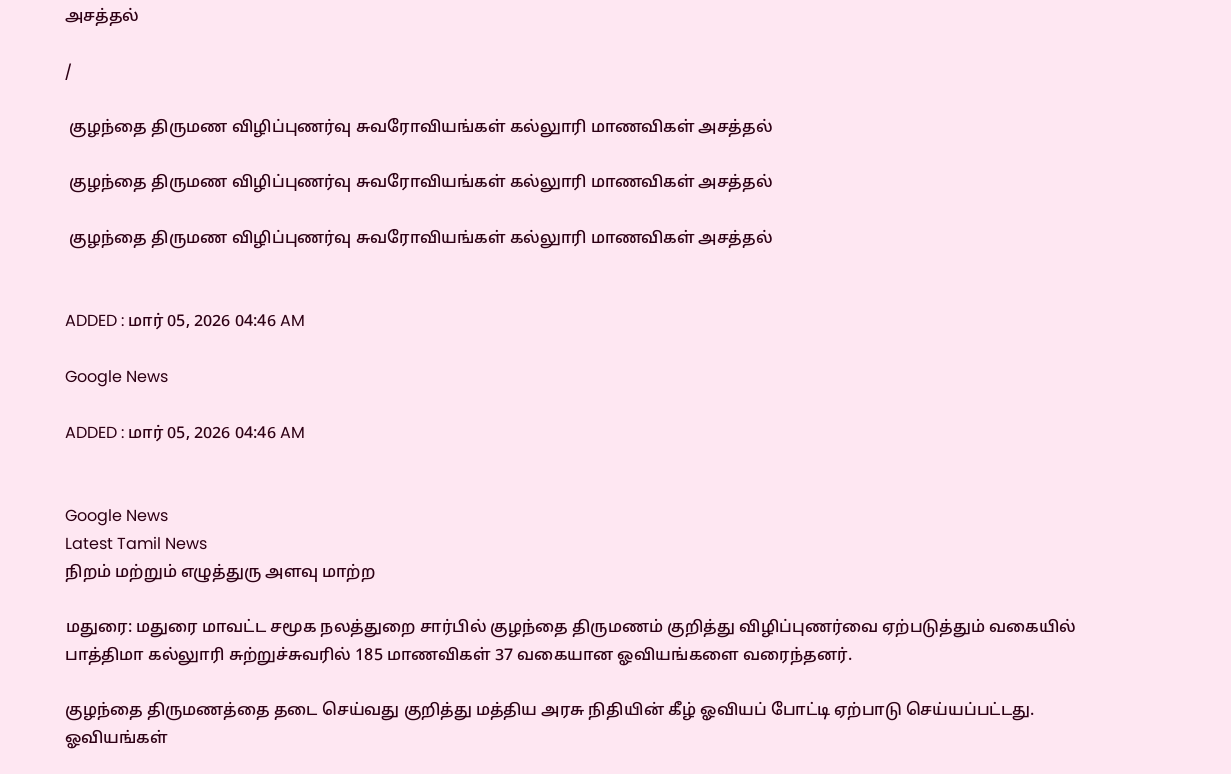அசத்தல்

/

 குழந்தை திருமண விழிப்புணர்வு சுவரோவியங்கள் கல்லுாரி மாணவிகள் அசத்தல்

 குழந்தை திருமண விழிப்புணர்வு சுவரோவியங்கள் கல்லுாரி மாணவிகள் அசத்தல்

 குழந்தை திருமண விழிப்புணர்வு சுவரோவியங்கள் கல்லுாரி மாணவிகள் அசத்தல்


ADDED : மார் 05, 2026 04:46 AM

Google News

ADDED : மார் 05, 2026 04:46 AM


Google News
Latest Tamil News
நிறம் மற்றும் எழுத்துரு அளவு மாற்ற

மதுரை: மதுரை மாவட்ட சமூக நலத்துறை சார்பில் குழந்தை திருமணம் குறித்து விழிப்புணர்வை ஏற்படுத்தும் வகையில் பாத்திமா கல்லுாரி சுற்றுச்சுவரில் 185 மாணவிகள் 37 வகையான ஓவியங்களை வரைந்தனர்.

குழந்தை திருமணத்தை தடை செய்வது குறித்து மத்திய அரசு நிதியின் கீழ் ஓவியப் போட்டி ஏற்பாடு செய்யப்பட்டது. ஓவியங்கள்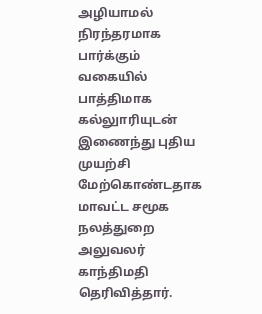அழியாமல் நிரந்தரமாக பார்க்கும் வகையில் பாத்திமாக கல்லுாரியுடன் இணைந்து புதிய முயற்சி மேற்கொண்டதாக மாவட்ட சமூக நலத்துறை அலுவலர் காந்திமதி தெரிவித்தார்.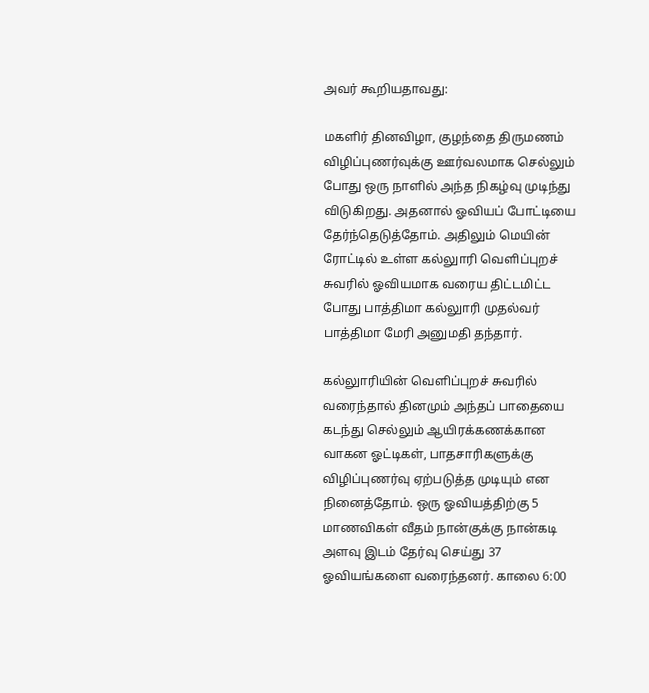அவர் கூறியதாவது:

மகளிர் தினவிழா, குழந்தை திருமணம் விழிப்புணர்வுக்கு ஊர்வலமாக செல்லும் போது ஒரு நாளில் அந்த நிகழ்வு முடிந்து விடுகிறது. அதனால் ஓவியப் போட்டியை தேர்ந்தெடுத்தோம். அதிலும் மெயின் ரோட்டில் உள்ள கல்லுாரி வெளிப்புறச் சுவரில் ஓவியமாக வரைய திட்டமிட்ட போது பாத்திமா கல்லுாரி முதல்வர் பாத்திமா மேரி அனுமதி தந்தார்.

கல்லுாரியின் வெளிப்புறச் சுவரில் வரைந்தால் தினமும் அந்தப் பாதையை கடந்து செல்லும் ஆயிரக்கணக்கான வாகன ஓட்டிகள், பாதசாரிகளுக்கு விழிப்புணர்வு ஏற்படுத்த முடியும் என நினைத்தோம். ஒரு ஓவியத்திற்கு 5 மாணவிகள் வீதம் நான்குக்கு நான்கடி அளவு இடம் தேர்வு செய்து 37 ஓவியங்களை வரைந்தனர். காலை 6:00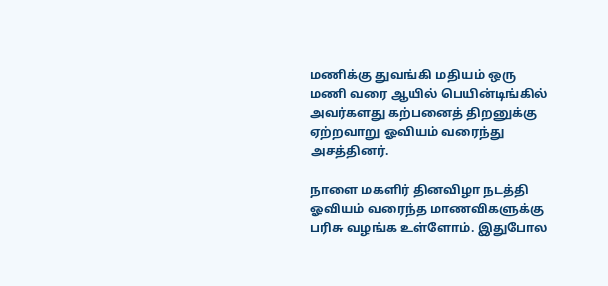மணிக்கு துவங்கி மதியம் ஒரு மணி வரை ஆயில் பெயின்டிங்கில் அவர்களது கற்பனைத் திறனுக்கு ஏற்றவாறு ஓவியம் வரைந்து அசத்தினர்.

நாளை மகளிர் தினவிழா நடத்தி ஓவியம் வரைந்த மாணவிகளுக்கு பரிசு வழங்க உள்ளோம். இதுபோல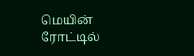மெயின் ரோட்டில்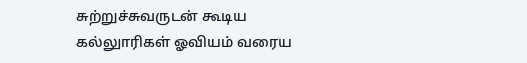சுற்றுச்சுவருடன் கூடிய கல்லுாரிகள் ஓவியம் வரைய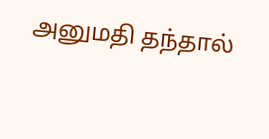அனுமதி தந்தால்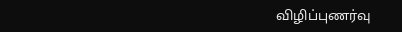விழிப்புணர்வு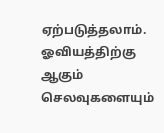ஏற்படுத்தலாம். ஓவியத்திற்கு ஆகும் செலவுகளையும்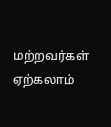மற்றவர்கள் ஏற்கலாம்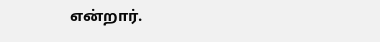என்றார்.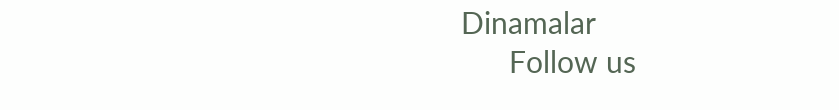Dinamalar
      Follow us